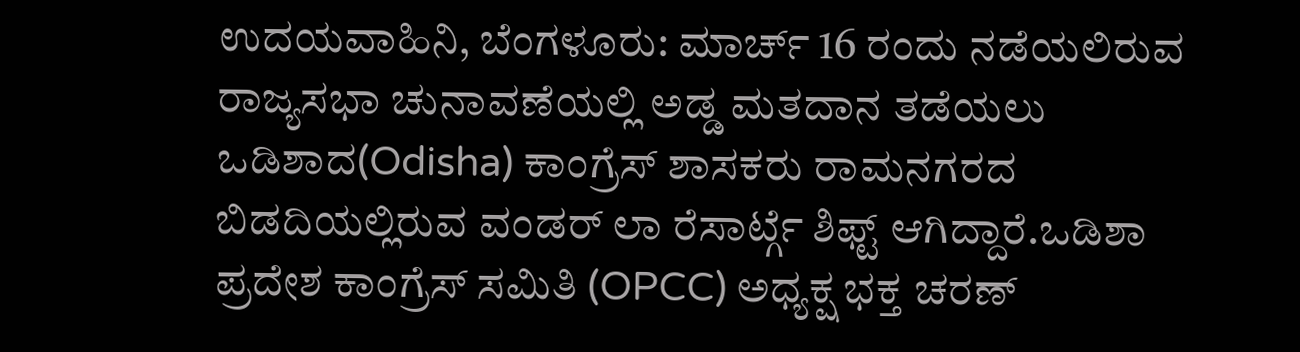ಉದಯವಾಹಿನಿ, ಬೆಂಗಳೂರು: ಮಾರ್ಚ್ 16 ರಂದು ನಡೆಯಲಿರುವ ರಾಜ್ಯಸಭಾ ಚುನಾವಣೆಯಲ್ಲಿ ಅಡ್ಡ ಮತದಾನ ತಡೆಯಲು ಒಡಿಶಾದ(Odisha) ಕಾಂಗ್ರೆಸ್ ಶಾಸಕರು ರಾಮನಗರದ ಬಿಡದಿಯಲ್ಲಿರುವ ವಂಡರ್ ಲಾ ರೆಸಾರ್ಟ್ಗೆ ಶಿಫ್ಟ್ ಆಗಿದ್ದಾರೆ.ಒಡಿಶಾ ಪ್ರದೇಶ ಕಾಂಗ್ರೆಸ್ ಸಮಿತಿ (OPCC) ಅಧ್ಯಕ್ಷ ಭಕ್ತ ಚರಣ್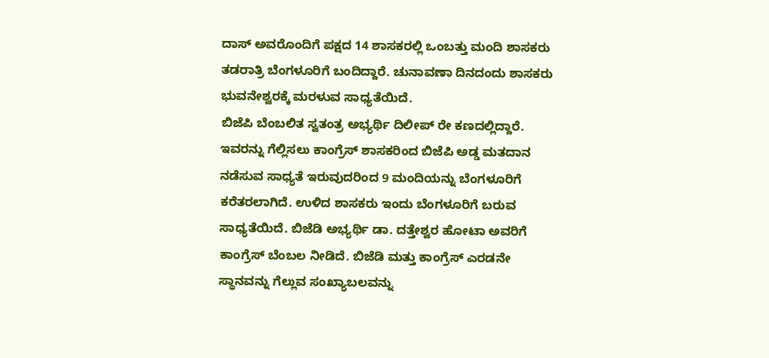ದಾಸ್ ಅವರೊಂದಿಗೆ ಪಕ್ಷದ 14 ಶಾಸಕರಲ್ಲಿ ಒಂಬತ್ತು ಮಂದಿ ಶಾಸಕರು ತಡರಾತ್ರಿ ಬೆಂಗಳೂರಿಗೆ ಬಂದಿದ್ದಾರೆ. ಚುನಾವಣಾ ದಿನದಂದು ಶಾಸಕರು ಭುವನೇಶ್ವರಕ್ಕೆ ಮರಳುವ ಸಾಧ್ಯತೆಯಿದೆ.
ಬಿಜೆಪಿ ಬೆಂಬಲಿತ ಸ್ವತಂತ್ರ ಅಭ್ಯರ್ಥಿ ದಿಲೀಪ್ ರೇ ಕಣದಲ್ಲಿದ್ದಾರೆ. ಇವರನ್ನು ಗೆಲ್ಲಿಸಲು ಕಾಂಗ್ರೆಸ್ ಶಾಸಕರಿಂದ ಬಿಜೆಪಿ ಅಡ್ಡ ಮತದಾನ ನಡೆಸುವ ಸಾಧ್ಯತೆ ಇರುವುದರಿಂದ 9 ಮಂದಿಯನ್ನು ಬೆಂಗಳೂರಿಗೆ ಕರೆತರಲಾಗಿದೆ. ಉಳಿದ ಶಾಸಕರು ಇಂದು ಬೆಂಗಳೂರಿಗೆ ಬರುವ ಸಾಧ್ಯತೆಯಿದೆ. ಬಿಜೆಡಿ ಅಭ್ಯರ್ಥಿ ಡಾ. ದತ್ತೇಶ್ವರ ಹೋಟಾ ಅವರಿಗೆ ಕಾಂಗ್ರೆಸ್ ಬೆಂಬಲ ನೀಡಿದೆ. ಬಿಜೆಡಿ ಮತ್ತು ಕಾಂಗ್ರೆಸ್ ಎರಡನೇ ಸ್ಥಾನವನ್ನು ಗೆಲ್ಲುವ ಸಂಖ್ಯಾಬಲವನ್ನು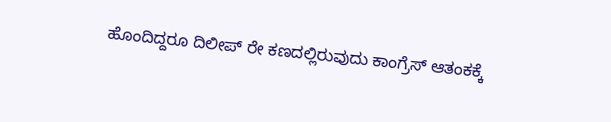ಹೊಂದಿದ್ದರೂ ದಿಲೀಪ್ ರೇ ಕಣದಲ್ಲಿರುವುದು ಕಾಂಗ್ರೆಸ್ ಆತಂಕಕ್ಕೆ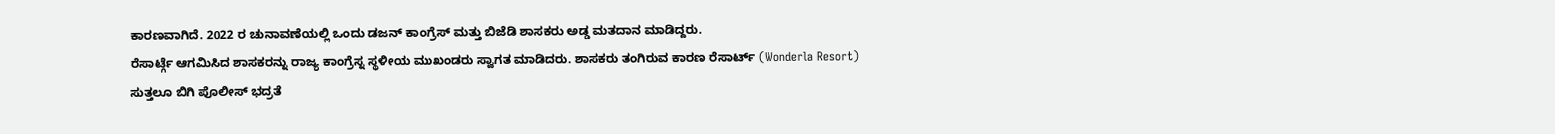ಕಾರಣವಾಗಿದೆ. 2022 ರ ಚುನಾವಣೆಯಲ್ಲಿ ಒಂದು ಡಜನ್ ಕಾಂಗ್ರೆಸ್ ಮತ್ತು ಬಿಜೆಡಿ ಶಾಸಕರು ಅಡ್ಡ ಮತದಾನ ಮಾಡಿದ್ದರು.
ರೆಸಾರ್ಟ್ಗೆ ಆಗಮಿಸಿದ ಶಾಸಕರನ್ನು ರಾಜ್ಯ ಕಾಂಗ್ರೆಸ್ನ ಸ್ಥಳೀಯ ಮುಖಂಡರು ಸ್ವಾಗತ ಮಾಡಿದರು. ಶಾಸಕರು ತಂಗಿರುವ ಕಾರಣ ರೆಸಾರ್ಟ್ (Wonderla Resort) ಸುತ್ತಲೂ ಬಿಗಿ ಪೊಲೀಸ್ ಭದ್ರತೆ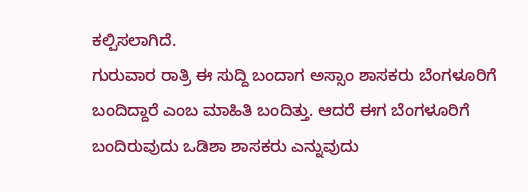ಕಲ್ಪಿಸಲಾಗಿದೆ.
ಗುರುವಾರ ರಾತ್ರಿ ಈ ಸುದ್ದಿ ಬಂದಾಗ ಅಸ್ಸಾಂ ಶಾಸಕರು ಬೆಂಗಳೂರಿಗೆ ಬಂದಿದ್ದಾರೆ ಎಂಬ ಮಾಹಿತಿ ಬಂದಿತ್ತು. ಆದರೆ ಈಗ ಬೆಂಗಳೂರಿಗೆ ಬಂದಿರುವುದು ಒಡಿಶಾ ಶಾಸಕರು ಎನ್ನುವುದು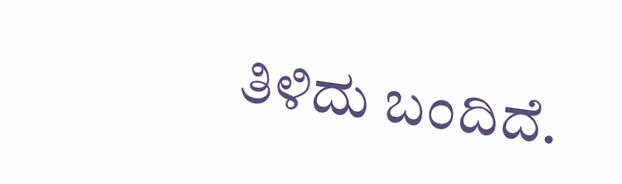ತಿಳಿದು ಬಂದಿದೆ.